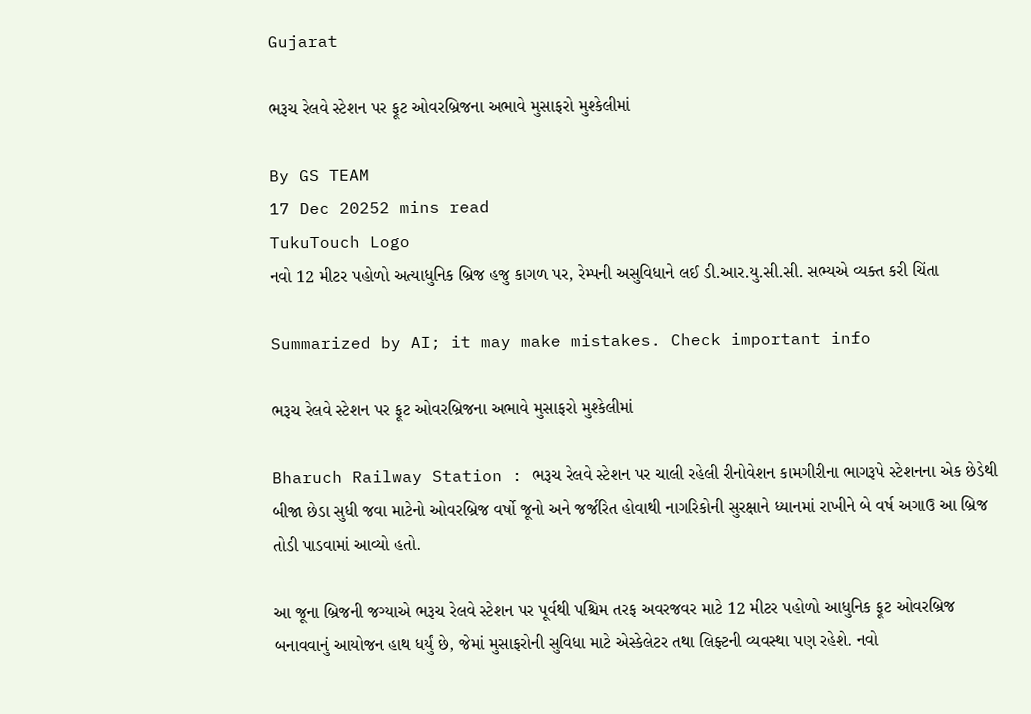Gujarat

ભરૂચ રેલવે સ્ટેશન પર ફૂટ ઓવરબ્રિજના અભાવે મુસાફરો મુશ્કેલીમાં

By GS TEAM
17 Dec 20252 mins read
TukuTouch Logo
નવો 12 મીટર પહોળો અત્યાધુનિક બ્રિજ હજુ કાગળ પર, રેમ્પની અસુવિધાને લઈ ડી.આર.યુ.સી.સી. સભ્યએ વ્યક્ત કરી ચિંતા

Summarized by AI; it may make mistakes. Check important info

ભરૂચ રેલવે સ્ટેશન પર ફૂટ ઓવરબ્રિજના અભાવે મુસાફરો મુશ્કેલીમાં

Bharuch Railway Station : ભરૂચ રેલવે સ્ટેશન પર ચાલી રહેલી રીનોવેશન કામગીરીના ભાગરૂપે સ્ટેશનના એક છેડેથી બીજા છેડા સુધી જવા માટેનો ઓવરબ્રિજ વર્ષો જૂનો અને જર્જરિત હોવાથી નાગરિકોની સુરક્ષાને ધ્યાનમાં રાખીને બે વર્ષ અગાઉ આ બ્રિજ તોડી પાડવામાં આવ્યો હતો.

આ જૂના બ્રિજની જગ્યાએ ભરૂચ રેલવે સ્ટેશન પર પૂર્વથી પશ્ચિમ તરફ અવરજવર માટે 12 મીટર પહોળો આધુનિક ફૂટ ઓવરબ્રિજ બનાવવાનું આયોજન હાથ ધર્યું છે, જેમાં મુસાફરોની સુવિધા માટે એસ્કેલેટર તથા લિફ્ટની વ્યવસ્થા પણ રહેશે. નવો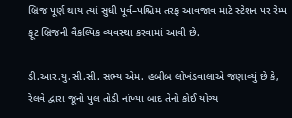બ્રિજ પૂર્ણ થાય ત્યાં સુધી પૂર્વ–પશ્ચિમ તરફ આવજાવ માટે સ્ટેશન પર રેમ્પ ફૂટ બ્રિજની વૈકલ્પિક વ્યવસ્થા કરવામાં આવી છે.

ડી.આર.યુ.સી.સી. સભ્ય એમ. હબીબ લોખંડવાલાએ જણાવ્યું છે કે, રેલવે દ્વારા જૂનો પુલ તોડી નાંખ્યા બાદ તેનો કોઈ યોગ્ય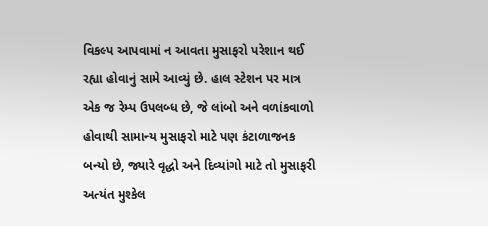વિકલ્પ આપવામાં ન આવતા મુસાફરો પરેશાન થઈ રહ્યા હોવાનું સામે આવ્યું છે. હાલ સ્ટેશન પર માત્ર એક જ રેમ્પ ઉપલબ્ધ છે, જે લાંબો અને વળાંકવાળો હોવાથી સામાન્ય મુસાફરો માટે પણ કંટાળાજનક બન્યો છે, જ્યારે વૃદ્ધો અને દિવ્યાંગો માટે તો મુસાફરી અત્યંત મુશ્કેલ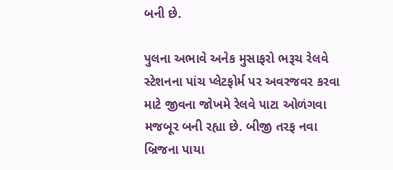બની છે.

પુલના અભાવે અનેક મુસાફરો ભરૂચ રેલવે સ્ટેશનના પાંચ પ્લેટફોર્મ પર અવરજવર કરવા માટે જીવના જોખમે રેલવે પાટા ઓળંગવા મજબૂર બની રહ્યા છે. બીજી તરફ નવા બ્રિજના પાયા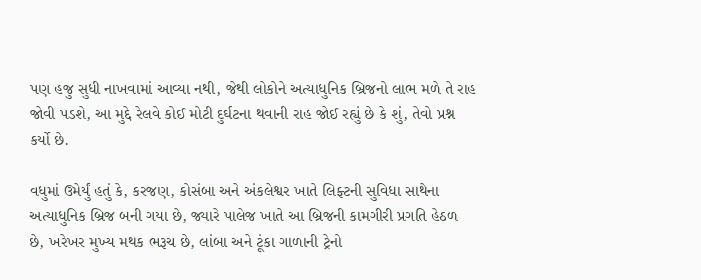પણ હજુ સુધી નાખવામાં આવ્યા નથી, જેથી લોકોને અત્યાધુનિક બ્રિજનો લાભ મળે તે રાહ જોવી પડશે, આ મુદ્દે રેલવે કોઈ મોટી દુર્ઘટના થવાની રાહ જોઈ રહ્યું છે કે શું, તેવો પ્રશ્ન કર્યો છે.

વધુમાં ઉમેર્યું હતું કે, કરજણ, કોસંબા અને અંકલેશ્વર ખાતે લિફ્ટની સુવિધા સાથેના અત્યાધુનિક બ્રિજ બની ગયા છે, જ્યારે પાલેજ ખાતે આ બ્રિજની કામગીરી પ્રગતિ હેઠળ છે, ખરેખર મુખ્ય મથક ભરૂચ છે, લાંબા અને ટૂંકા ગાળાની ટ્રેનો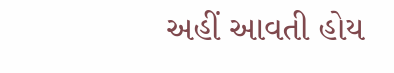અહીં આવતી હોય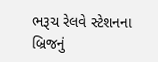ભરૂચ રેલવે સ્ટેશનના બ્રિજનું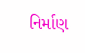નિર્માણ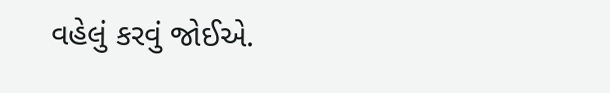વહેલું કરવું જોઈએ.